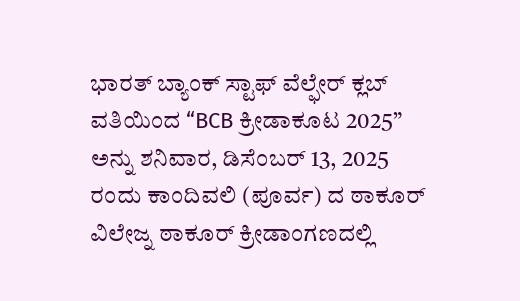ಭಾರತ್ ಬ್ಯಾಂಕ್ ಸ್ಟಾಫ್ ವೆಲ್ಫೇರ್ ಕ್ಲಬ್ ವತಿಯಿಂದ “BCB ಕ್ರೀಡಾಕೂಟ 2025” ಅನ್ನು ಶನಿವಾರ, ಡಿಸೆಂಬರ್ 13, 2025 ರಂದು ಕಾಂದಿವಲಿ (ಪೂರ್ವ) ದ ಠಾಕೂರ್ ವಿಲೇಜ್ನ ಠಾಕೂರ್ ಕ್ರೀಡಾಂಗಣದಲ್ಲಿ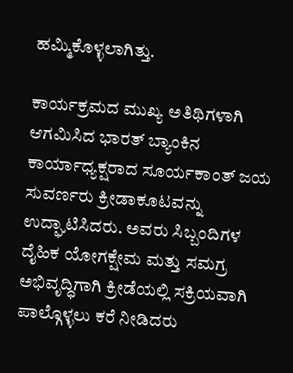ಹಮ್ಮಿಕೊಳ್ಳಲಾಗಿತ್ತು.

ಕಾರ್ಯಕ್ರಮದ ಮುಖ್ಯ ಅತಿಥಿಗಳಾಗಿ ಆಗಮಿಸಿದ ಭಾರತ್ ಬ್ಯಾಂಕಿನ ಕಾರ್ಯಾಧ್ಯಕ್ಷರಾದ ಸೂರ್ಯಕಾಂತ್ ಜಯ ಸುವರ್ಣರು ಕ್ರೀಡಾಕೂಟವನ್ನು ಉದ್ಘಾಟಿಸಿದರು. ಅವರು ಸಿಬ್ಬಂದಿಗಳ ದೈಹಿಕ ಯೋಗಕ್ಷೇಮ ಮತ್ತು ಸಮಗ್ರ ಅಭಿವೃದ್ಧಿಗಾಗಿ ಕ್ರೀಡೆಯಲ್ಲಿ ಸಕ್ರಿಯವಾಗಿ ಪಾಲ್ಗೊಳ್ಳಲು ಕರೆ ನೀಡಿದರು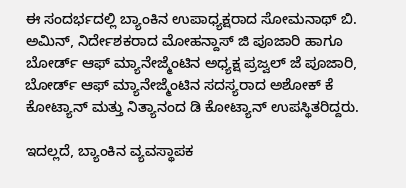ಈ ಸಂದರ್ಭದಲ್ಲಿ ಬ್ಯಾಂಕಿನ ಉಪಾಧ್ಯಕ್ಷರಾದ ಸೋಮನಾಥ್ ಬಿ. ಅಮಿನ್, ನಿರ್ದೇಶಕರಾದ ಮೋಹನ್ದಾಸ್ ಜಿ ಪೂಜಾರಿ ಹಾಗೂ ಬೋರ್ಡ್ ಆಫ್ ಮ್ಯಾನೇಜ್ಮೆಂಟಿನ ಅಧ್ಯಕ್ಷ ಪ್ರಜ್ವಲ್ ಜೆ ಪೂಜಾರಿ, ಬೋರ್ಡ್ ಆಫ್ ಮ್ಯಾನೇಜ್ಮೆಂಟಿನ ಸದಸ್ಯರಾದ ಅಶೋಕ್ ಕೆ ಕೋಟ್ಯಾನ್ ಮತ್ತು ನಿತ್ಯಾನಂದ ಡಿ ಕೋಟ್ಯಾನ್ ಉಪಸ್ಥಿತರಿದ್ದರು.

ಇದಲ್ಲದೆ, ಬ್ಯಾಂಕಿನ ವ್ಯವಸ್ಥಾಪಕ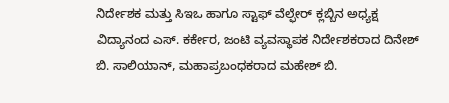ನಿರ್ದೇಶಕ ಮತ್ತು ಸಿಇಒ ಹಾಗೂ ಸ್ಟಾಫ್ ವೆಲ್ಫೇರ್ ಕ್ಲಬ್ಬಿನ ಅಧ್ಯಕ್ಷ ವಿದ್ಯಾನಂದ ಎಸ್. ಕರ್ಕೇರ, ಜಂಟಿ ವ್ಯವಸ್ಥಾಪಕ ನಿರ್ದೇಶಕರಾದ ದಿನೇಶ್ ಬಿ. ಸಾಲಿಯಾನ್, ಮಹಾಪ್ರಬಂಧಕರಾದ ಮಹೇಶ್ ಬಿ.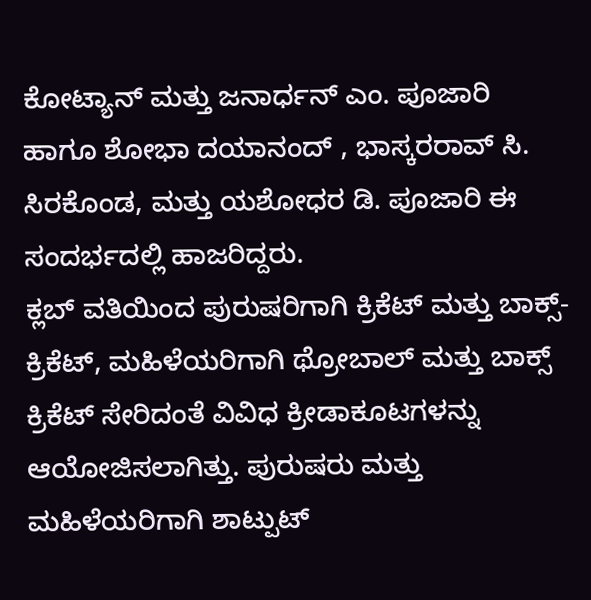ಕೋಟ್ಯಾನ್ ಮತ್ತು ಜನಾರ್ಧನ್ ಎಂ. ಪೂಜಾರಿ ಹಾಗೂ ಶೋಭಾ ದಯಾನಂದ್ , ಭಾಸ್ಕರರಾವ್ ಸಿ. ಸಿರಕೊಂಡ, ಮತ್ತು ಯಶೋಧರ ಡಿ. ಪೂಜಾರಿ ಈ ಸಂದರ್ಭದಲ್ಲಿ ಹಾಜರಿದ್ದರು.
ಕ್ಲಬ್ ವತಿಯಿಂದ ಪುರುಷರಿಗಾಗಿ ಕ್ರಿಕೆಟ್ ಮತ್ತು ಬಾಕ್ಸ್-ಕ್ರಿಕೆಟ್, ಮಹಿಳೆಯರಿಗಾಗಿ ಥ್ರೋಬಾಲ್ ಮತ್ತು ಬಾಕ್ಸ್ ಕ್ರಿಕೆಟ್ ಸೇರಿದಂತೆ ವಿವಿಧ ಕ್ರೀಡಾಕೂಟಗಳನ್ನು ಆಯೋಜಿಸಲಾಗಿತ್ತು. ಪುರುಷರು ಮತ್ತು ಮಹಿಳೆಯರಿಗಾಗಿ ಶಾಟ್ಪುಟ್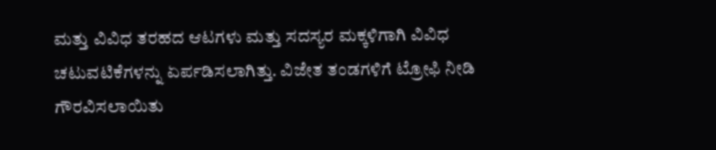ಮತ್ತು ವಿವಿಧ ತರಹದ ಆಟಗಳು ಮತ್ತು ಸದಸ್ಯರ ಮಕ್ಕಳಿಗಾಗಿ ವಿವಿಧ ಚಟುವಟಿಕೆಗಳನ್ನು ಏರ್ಪಡಿಸಲಾಗಿತ್ತು. ವಿಜೇತ ತಂಡಗಳಿಗೆ ಟ್ರೋಫಿ ನೀಡಿ ಗೌರವಿಸಲಾಯಿತು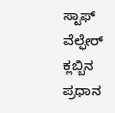ಸ್ಟಾಫ್ ವೆಲ್ಫೇರ್ ಕ್ಲಬ್ಬಿನ ಪ್ರಧಾನ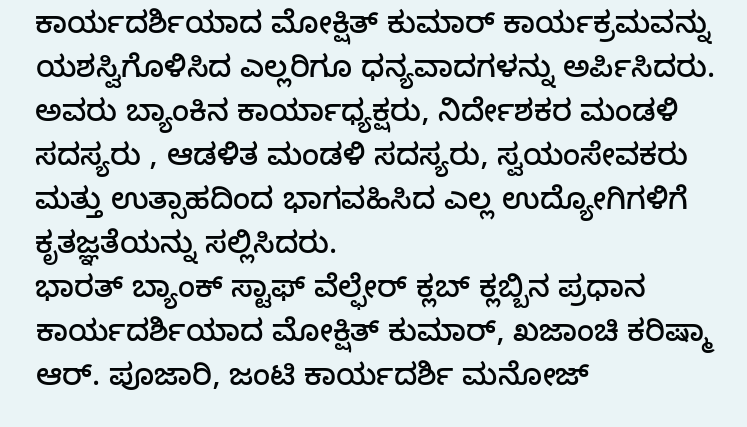ಕಾರ್ಯದರ್ಶಿಯಾದ ಮೋಕ್ಷಿತ್ ಕುಮಾರ್ ಕಾರ್ಯಕ್ರಮವನ್ನು ಯಶಸ್ವಿಗೊಳಿಸಿದ ಎಲ್ಲರಿಗೂ ಧನ್ಯವಾದಗಳನ್ನು ಅರ್ಪಿಸಿದರು.
ಅವರು ಬ್ಯಾಂಕಿನ ಕಾರ್ಯಾಧ್ಯಕ್ಷರು, ನಿರ್ದೇಶಕರ ಮಂಡಳಿ ಸದಸ್ಯರು , ಆಡಳಿತ ಮಂಡಳಿ ಸದಸ್ಯರು, ಸ್ವಯಂಸೇವಕರು ಮತ್ತು ಉತ್ಸಾಹದಿಂದ ಭಾಗವಹಿಸಿದ ಎಲ್ಲ ಉದ್ಯೋಗಿಗಳಿಗೆ ಕೃತಜ್ಞತೆಯನ್ನು ಸಲ್ಲಿಸಿದರು.
ಭಾರತ್ ಬ್ಯಾಂಕ್ ಸ್ಟಾಫ್ ವೆಲ್ಫೇರ್ ಕ್ಲಬ್ ಕ್ಲಬ್ಬಿನ ಪ್ರಧಾನ ಕಾರ್ಯದರ್ಶಿಯಾದ ಮೋಕ್ಷಿತ್ ಕುಮಾರ್, ಖಜಾಂಚಿ ಕರಿಷ್ಮಾ ಆರ್. ಪೂಜಾರಿ, ಜಂಟಿ ಕಾರ್ಯದರ್ಶಿ ಮನೋಜ್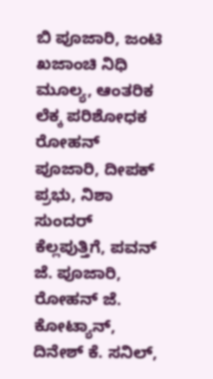ಬಿ ಪೂಜಾರಿ, ಜಂಟಿ ಖಜಾಂಚಿ ನಿಧಿ ಮೂಲ್ಯ, ಆಂತರಿಕ ಲೆಕ್ಕ ಪರಿಶೋಧಕ ರೋಹನ್ ಪೂಜಾರಿ, ದೀಪಕ್ ಪ್ರಭು, ನಿಶಾ ಸುಂದರ್ ಕೆಲ್ಲಪುತ್ತಿಗೆ, ಪವನ್ ಜೆ. ಪೂಜಾರಿ, ರೋಹನ್ ಜೆ. ಕೋಟ್ಯಾನ್, ದಿನೇಶ್ ಕೆ. ಸನಿಲ್,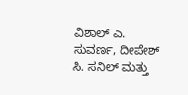ವಿಶಾಲ್ ಎ. ಸುವರ್ಣ, ದೀಪೇಶ್ ಸಿ. ಸನಿಲ್ ಮತ್ತು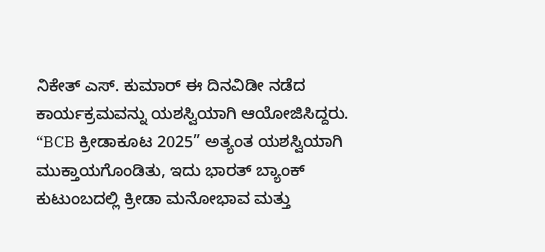ನಿಕೇತ್ ಎಸ್. ಕುಮಾರ್ ಈ ದಿನವಿಡೀ ನಡೆದ ಕಾರ್ಯಕ್ರಮವನ್ನು ಯಶಸ್ವಿಯಾಗಿ ಆಯೋಜಿಸಿದ್ದರು.
“BCB ಕ್ರೀಡಾಕೂಟ 2025” ಅತ್ಯಂತ ಯಶಸ್ವಿಯಾಗಿ ಮುಕ್ತಾಯಗೊಂಡಿತು, ಇದು ಭಾರತ್ ಬ್ಯಾಂಕ್ ಕುಟುಂಬದಲ್ಲಿ ಕ್ರೀಡಾ ಮನೋಭಾವ ಮತ್ತು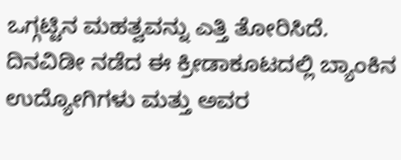ಒಗ್ಗಟ್ಟಿನ ಮಹತ್ವವನ್ನು ಎತ್ತಿ ತೋರಿಸಿದೆ.
ದಿನವಿಡೀ ನಡೆದ ಈ ಕ್ರೀಡಾಕೂಟದಲ್ಲಿ ಬ್ಯಾಂಕಿನ ಉದ್ಯೋಗಿಗಳು ಮತ್ತು ಅವರ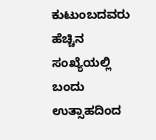ಕುಟುಂಬದವರು ಹೆಚ್ಚಿನ ಸಂಖ್ಯೆಯಲ್ಲಿ ಬಂದು ಉತ್ಸಾಹದಿಂದ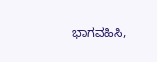ಭಾಗವಹಿಸಿ,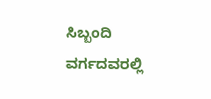ಸಿಬ್ಬಂದಿ ವರ್ಗದವರಲ್ಲಿ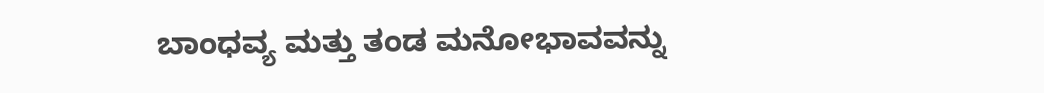ಬಾಂಧವ್ಯ ಮತ್ತು ತಂಡ ಮನೋಭಾವವನ್ನು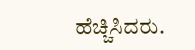ಹೆಚ್ಚಿಸಿದರು.